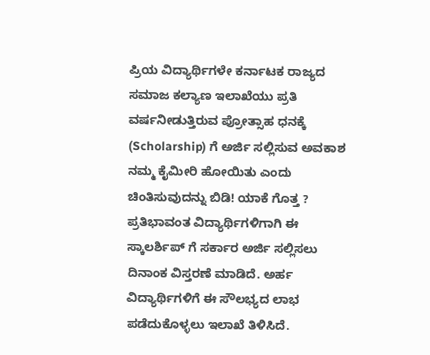ಪ್ರಿಯ ವಿದ್ಯಾರ್ಥಿಗಳೇ ಕರ್ನಾಟಕ ರಾಜ್ಯದ ಸಮಾಜ ಕಲ್ಯಾಣ ಇಲಾಖೆಯು ಪ್ರತಿ ವರ್ಷನೀಡುತ್ತಿರುವ ಪ್ರೋತ್ಸಾಹ ಧನಕ್ಕೆ (Scholarship) ಗೆ ಅರ್ಜಿ ಸಲ್ಲಿಸುವ ಅವಕಾಶ ನಮ್ಮ ಕೈಮೀರಿ ಹೋಯಿತು ಎಂದು ಚಿಂತಿಸುವುದನ್ನು ಬಿಡಿ! ಯಾಕೆ ಗೊತ್ತ ? ಪ್ರತಿಭಾವಂತ ವಿದ್ಯಾರ್ಥಿಗಳಿಗಾಗಿ ಈ ಸ್ಕಾಲರ್ಶಿಪ್ ಗೆ ಸರ್ಕಾರ ಅರ್ಜಿ ಸಲ್ಲಿಸಲು ದಿನಾಂಕ ವಿಸ್ತರಣೆ ಮಾಡಿದೆ. ಅರ್ಹ ವಿದ್ಯಾರ್ಥಿಗಳಿಗೆ ಈ ಸೌಲಭ್ಯದ ಲಾಭ ಪಡೆದುಕೊಳ್ಳಲು ಇಲಾಖೆ ತಿಳಿಸಿದೆ.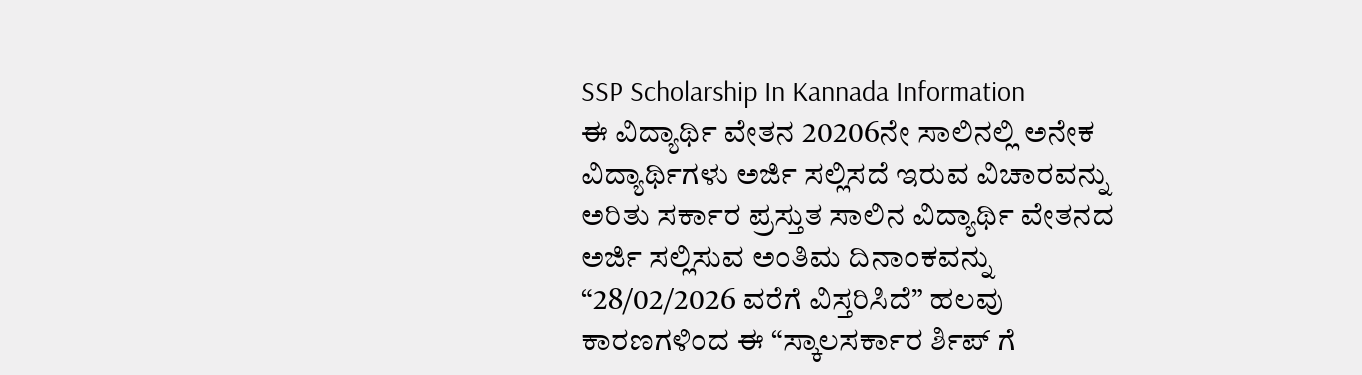SSP Scholarship In Kannada Information
ಈ ವಿದ್ಯಾರ್ಥಿ ವೇತನ 20206ನೇ ಸಾಲಿನಲ್ಲಿ ಅನೇಕ ವಿದ್ಯಾರ್ಥಿಗಳು ಅರ್ಜಿ ಸಲ್ಲಿಸದೆ ಇರುವ ವಿಚಾರವನ್ನು ಅರಿತು ಸರ್ಕಾರ ಪ್ರಸ್ತುತ ಸಾಲಿನ ವಿದ್ಯಾರ್ಥಿ ವೇತನದ ಅರ್ಜಿ ಸಲ್ಲಿಸುವ ಅಂತಿಮ ದಿನಾಂಕವನ್ನು “28/02/2026 ವರೆಗೆ ವಿಸ್ತರಿಸಿದೆ” ಹಲವು ಕಾರಣಗಳಿಂದ ಈ “ಸ್ಕಾಲಸರ್ಕಾರ ರ್ಶಿಪ್ ಗೆ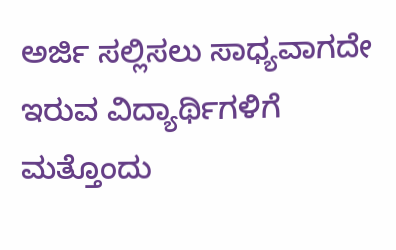ಅರ್ಜಿ ಸಲ್ಲಿಸಲು ಸಾಧ್ಯವಾಗದೇ ಇರುವ ವಿದ್ಯಾರ್ಥಿಗಳಿಗೆ ಮತ್ತೊಂದು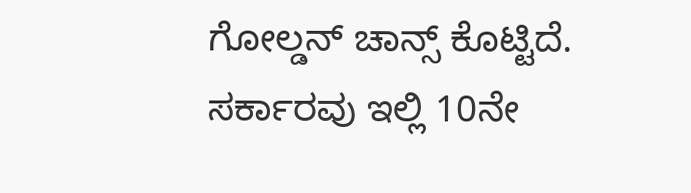ಗೋಲ್ಡನ್ ಚಾನ್ಸ್ ಕೊಟ್ಟಿದೆ.
ಸರ್ಕಾರವು ಇಲ್ಲಿ 10ನೇ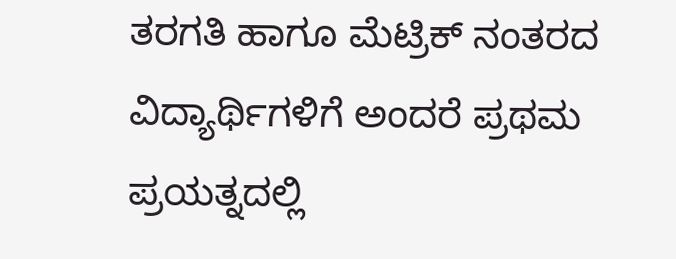ತರಗತಿ ಹಾಗೂ ಮೆಟ್ರಿಕ್ ನಂತರದ ವಿದ್ಯಾರ್ಥಿಗಳಿಗೆ ಅಂದರೆ ಪ್ರಥಮ ಪ್ರಯತ್ನದಲ್ಲಿ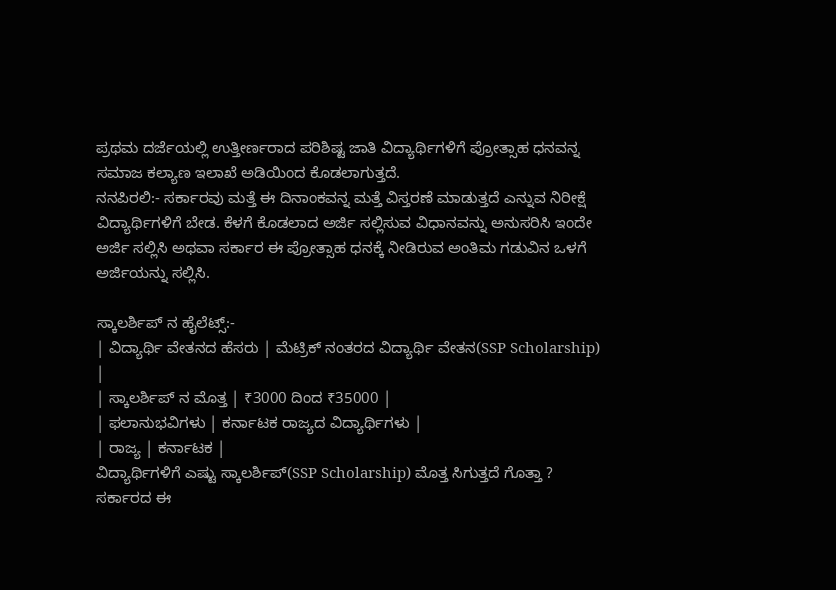ಪ್ರಥಮ ದರ್ಜೆಯಲ್ಲಿ ಉತ್ತೀರ್ಣರಾದ ಪರಿಶಿಷ್ಟ ಜಾತಿ ವಿದ್ಯಾರ್ಥಿಗಳಿಗೆ ಪ್ರೋತ್ಸಾಹ ಧನವನ್ನ ಸಮಾಜ ಕಲ್ಯಾಣ ಇಲಾಖೆ ಅಡಿಯಿಂದ ಕೊಡಲಾಗುತ್ತದೆ.
ನನಪಿರಲಿ:- ಸರ್ಕಾರವು ಮತ್ತೆ ಈ ದಿನಾಂಕವನ್ನ ಮತ್ತೆ ವಿಸ್ತರಣೆ ಮಾಡುತ್ತದೆ ಎನ್ನುವ ನಿರೀಕ್ಷೆ ವಿದ್ಯಾರ್ಥಿಗಳಿಗೆ ಬೇಡ. ಕೆಳಗೆ ಕೊಡಲಾದ ಅರ್ಜಿ ಸಲ್ಲಿಸುವ ವಿಧಾನವನ್ನು ಅನುಸರಿಸಿ ಇಂದೇ ಅರ್ಜಿ ಸಲ್ಲಿಸಿ ಅಥವಾ ಸರ್ಕಾರ ಈ ಪ್ರೋತ್ಸಾಹ ಧನಕ್ಕೆ ನೀಡಿರುವ ಅಂತಿಮ ಗಡುವಿನ ಒಳಗೆ ಅರ್ಜಿಯನ್ನು ಸಲ್ಲಿಸಿ.

ಸ್ಕಾಲರ್ಶಿಪ್ ನ ಹೈಲೆಟ್ಸ್:-
| ವಿದ್ಯಾರ್ಥಿ ವೇತನದ ಹೆಸರು | ಮೆಟ್ರಿಕ್ ನಂತರದ ವಿದ್ಯಾರ್ಥಿ ವೇತನ(SSP Scholarship) |
| ಸ್ಕಾಲರ್ಶಿಪ್ ನ ಮೊತ್ತ | ₹3000 ದಿಂದ ₹35000 |
| ಫಲಾನುಭವಿಗಳು | ಕರ್ನಾಟಕ ರಾಜ್ಯದ ವಿದ್ಯಾರ್ಥಿಗಳು |
| ರಾಜ್ಯ | ಕರ್ನಾಟಕ |
ವಿದ್ಯಾರ್ಥಿಗಳಿಗೆ ಎಷ್ಟು ಸ್ಕಾಲರ್ಶಿಪ್(SSP Scholarship) ಮೊತ್ತ ಸಿಗುತ್ತದೆ ಗೊತ್ತಾ ?
ಸರ್ಕಾರದ ಈ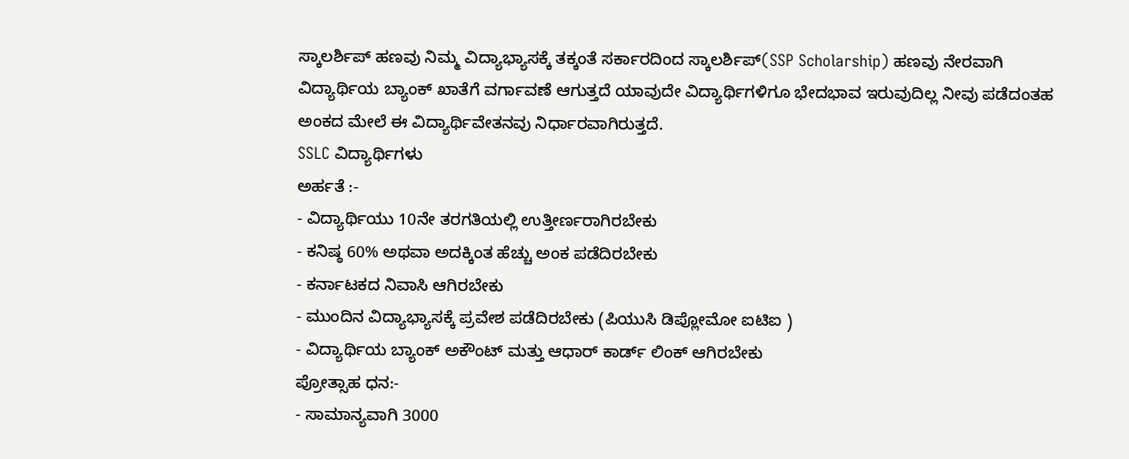ಸ್ಕಾಲರ್ಶಿಪ್ ಹಣವು ನಿಮ್ಮ ವಿದ್ಯಾಭ್ಯಾಸಕ್ಕೆ ತಕ್ಕಂತೆ ಸರ್ಕಾರದಿಂದ ಸ್ಕಾಲರ್ಶಿಪ್(SSP Scholarship) ಹಣವು ನೇರವಾಗಿ ವಿದ್ಯಾರ್ಥಿಯ ಬ್ಯಾಂಕ್ ಖಾತೆಗೆ ವರ್ಗಾವಣೆ ಆಗುತ್ತದೆ ಯಾವುದೇ ವಿದ್ಯಾರ್ಥಿಗಳಿಗೂ ಭೇದಭಾವ ಇರುವುದಿಲ್ಲ ನೀವು ಪಡೆದಂತಹ ಅಂಕದ ಮೇಲೆ ಈ ವಿದ್ಯಾರ್ಥಿವೇತನವು ನಿರ್ಧಾರವಾಗಿರುತ್ತದೆ.
SSLC ವಿದ್ಯಾರ್ಥಿಗಳು
ಅರ್ಹತೆ :-
- ವಿದ್ಯಾರ್ಥಿಯು 10ನೇ ತರಗತಿಯಲ್ಲಿ ಉತ್ತೀರ್ಣರಾಗಿರಬೇಕು
- ಕನಿಷ್ಠ 60% ಅಥವಾ ಅದಕ್ಕಿಂತ ಹೆಚ್ಚು ಅಂಕ ಪಡೆದಿರಬೇಕು
- ಕರ್ನಾಟಕದ ನಿವಾಸಿ ಆಗಿರಬೇಕು
- ಮುಂದಿನ ವಿದ್ಯಾಭ್ಯಾಸಕ್ಕೆ ಪ್ರವೇಶ ಪಡೆದಿರಬೇಕು (ಪಿಯುಸಿ ಡಿಪ್ಲೋಮೋ ಐಟಿಐ )
- ವಿದ್ಯಾರ್ಥಿಯ ಬ್ಯಾಂಕ್ ಅಕೌಂಟ್ ಮತ್ತು ಆಧಾರ್ ಕಾರ್ಡ್ ಲಿಂಕ್ ಆಗಿರಬೇಕು
ಪ್ರೋತ್ಸಾಹ ಧನ:-
- ಸಾಮಾನ್ಯವಾಗಿ 3000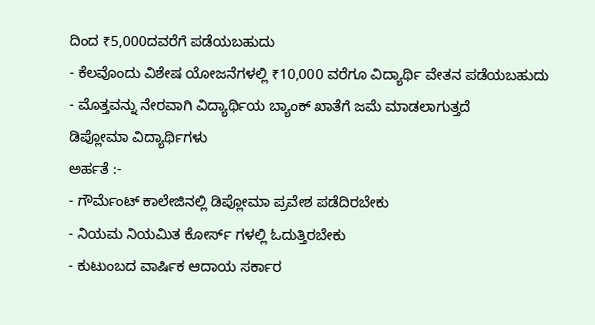ದಿಂದ ₹5,000ದವರೆಗೆ ಪಡೆಯಬಹುದು
- ಕೆಲವೊಂದು ವಿಶೇಷ ಯೋಜನೆಗಳಲ್ಲಿ ₹10,000 ವರೆಗೂ ವಿದ್ಯಾರ್ಥಿ ವೇತನ ಪಡೆಯಬಹುದು
- ಮೊತ್ತವನ್ನು ನೇರವಾಗಿ ವಿದ್ಯಾರ್ಥಿಯ ಬ್ಯಾಂಕ್ ಖಾತೆಗೆ ಜಮೆ ಮಾಡಲಾಗುತ್ತದೆ
ಡಿಪ್ಲೋಮಾ ವಿದ್ಯಾರ್ಥಿಗಳು
ಅರ್ಹತೆ :-
- ಗೌರ್ಮೆಂಟ್ ಕಾಲೇಜಿನಲ್ಲಿ ಡಿಪ್ಲೋಮಾ ಪ್ರವೇಶ ಪಡೆದಿರಬೇಕು
- ನಿಯಮ ನಿಯಮಿತ ಕೋರ್ಸ್ ಗಳಲ್ಲಿ ಓದುತ್ತಿರಬೇಕು
- ಕುಟುಂಬದ ವಾರ್ಷಿಕ ಆದಾಯ ಸರ್ಕಾರ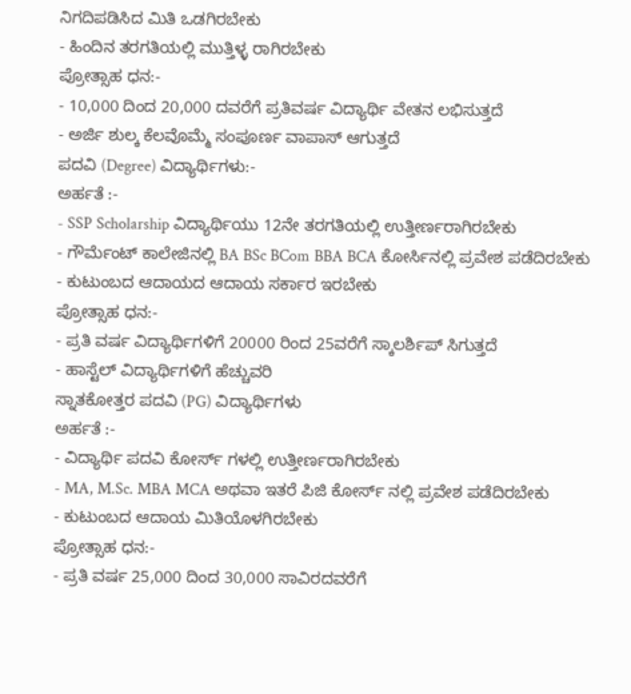ನಿಗದಿಪಡಿಸಿದ ಮಿತಿ ಒಡಗಿರಬೇಕು
- ಹಿಂದಿನ ತರಗತಿಯಲ್ಲಿ ಮುತ್ತಿಳ್ಳ ರಾಗಿರಬೇಕು
ಪ್ರೋತ್ಸಾಹ ಧನ:-
- 10,000 ದಿಂದ 20,000 ದವರೆಗೆ ಪ್ರತಿವರ್ಷ ವಿದ್ಯಾರ್ಥಿ ವೇತನ ಲಭಿಸುತ್ತದೆ
- ಅರ್ಜಿ ಶುಲ್ಕ ಕೆಲವೊಮ್ಮೆ ಸಂಪೂರ್ಣ ವಾಪಾಸ್ ಆಗುತ್ತದೆ
ಪದವಿ (Degree) ವಿದ್ಯಾರ್ಥಿಗಳು:-
ಅರ್ಹತೆ :-
- SSP Scholarship ವಿದ್ಯಾರ್ಥಿಯು 12ನೇ ತರಗತಿಯಲ್ಲಿ ಉತ್ತೀರ್ಣರಾಗಿರಬೇಕು
- ಗೌರ್ಮೆಂಟ್ ಕಾಲೇಜಿನಲ್ಲಿ BA BSc BCom BBA BCA ಕೋರ್ಸಿನಲ್ಲಿ ಪ್ರವೇಶ ಪಡೆದಿರಬೇಕು
- ಕುಟುಂಬದ ಆದಾಯದ ಆದಾಯ ಸರ್ಕಾರ ಇರಬೇಕು
ಪ್ರೋತ್ಸಾಹ ಧನ:-
- ಪ್ರತಿ ವರ್ಷ ವಿದ್ಯಾರ್ಥಿಗಳಿಗೆ 20000 ರಿಂದ 25ವರೆಗೆ ಸ್ಕಾಲರ್ಶಿಪ್ ಸಿಗುತ್ತದೆ
- ಹಾಸ್ಟೆಲ್ ವಿದ್ಯಾರ್ಥಿಗಳಿಗೆ ಹೆಚ್ಚುವರಿ
ಸ್ನಾತಕೋತ್ತರ ಪದವಿ (PG) ವಿದ್ಯಾರ್ಥಿಗಳು
ಅರ್ಹತೆ :-
- ವಿದ್ಯಾರ್ಥಿ ಪದವಿ ಕೋರ್ಸ್ ಗಳಲ್ಲಿ ಉತ್ತೀರ್ಣರಾಗಿರಬೇಕು
- MA, M.Sc. MBA MCA ಅಥವಾ ಇತರೆ ಪಿಜಿ ಕೋರ್ಸ್ ನಲ್ಲಿ ಪ್ರವೇಶ ಪಡೆದಿರಬೇಕು
- ಕುಟುಂಬದ ಆದಾಯ ಮಿತಿಯೊಳಗಿರಬೇಕು
ಪ್ರೋತ್ಸಾಹ ಧನ:-
- ಪ್ರತಿ ವರ್ಷ 25,000 ದಿಂದ 30,000 ಸಾವಿರದವರೆಗೆ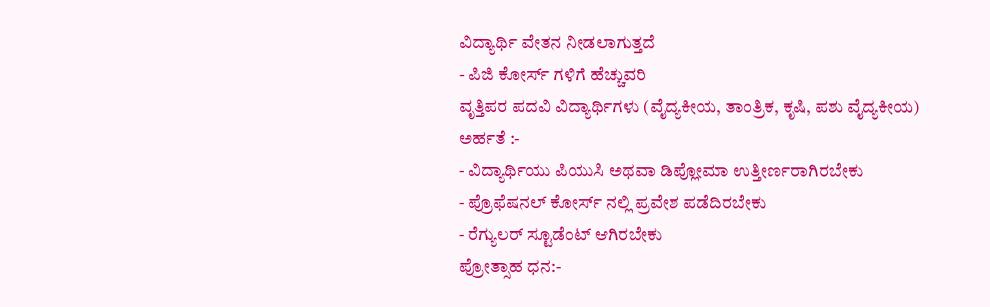ವಿದ್ಯಾರ್ಥಿ ವೇತನ ನೀಡಲಾಗುತ್ತದೆ
- ಪಿಜಿ ಕೋರ್ಸ್ ಗಳಿಗೆ ಹೆಚ್ಚುವರಿ
ವೃತ್ತಿಪರ ಪದವಿ ವಿದ್ಯಾರ್ಥಿಗಳು (ವೈದ್ಯಕೀಯ, ತಾಂತ್ರಿಕ, ಕೃಷಿ, ಪಶು ವೈದ್ಯಕೀಯ)
ಅರ್ಹತೆ :-
- ವಿದ್ಯಾರ್ಥಿಯು ಪಿಯುಸಿ ಅಥವಾ ಡಿಪ್ಲೋಮಾ ಉತ್ತೀರ್ಣರಾಗಿರಬೇಕು
- ಪ್ರೊಫೆಷನಲ್ ಕೋರ್ಸ್ ನಲ್ಲಿ ಪ್ರವೇಶ ಪಡೆದಿರಬೇಕು
- ರೆಗ್ಯುಲರ್ ಸ್ಟೂಡೆಂಟ್ ಆಗಿರಬೇಕು
ಪ್ರೋತ್ಸಾಹ ಧನ:-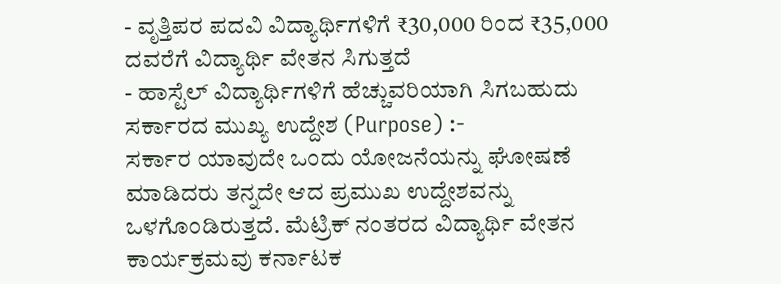- ವೃತ್ತಿಪರ ಪದವಿ ವಿದ್ಯಾರ್ಥಿಗಳಿಗೆ ₹30,000 ರಿಂದ ₹35,000 ದವರೆಗೆ ವಿದ್ಯಾರ್ಥಿ ವೇತನ ಸಿಗುತ್ತದೆ
- ಹಾಸ್ಟೆಲ್ ವಿದ್ಯಾರ್ಥಿಗಳಿಗೆ ಹೆಚ್ಚುವರಿಯಾಗಿ ಸಿಗಬಹುದು
ಸರ್ಕಾರದ ಮುಖ್ಯ ಉದ್ದೇಶ (Purpose) :-
ಸರ್ಕಾರ ಯಾವುದೇ ಒಂದು ಯೋಜನೆಯನ್ನು ಘೋಷಣೆ ಮಾಡಿದರು ತನ್ನದೇ ಆದ ಪ್ರಮುಖ ಉದ್ದೇಶವನ್ನು ಒಳಗೊಂಡಿರುತ್ತದೆ. ಮೆಟ್ರಿಕ್ ನಂತರದ ವಿದ್ಯಾರ್ಥಿ ವೇತನ ಕಾರ್ಯಕ್ರಮವು ಕರ್ನಾಟಕ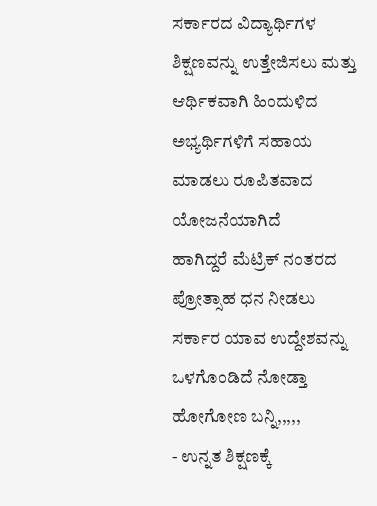ಸರ್ಕಾರದ ವಿದ್ಯಾರ್ಥಿಗಳ ಶಿಕ್ಷಣವನ್ನು ಉತ್ತೇಜಿಸಲು ಮತ್ತು ಆರ್ಥಿಕವಾಗಿ ಹಿಂದುಳಿದ ಅಭ್ಯರ್ಥಿಗಳಿಗೆ ಸಹಾಯ ಮಾಡಲು ರೂಪಿತವಾದ ಯೋಜನೆಯಾಗಿದೆ
ಹಾಗಿದ್ದರೆ ಮೆಟ್ರಿಕ್ ನಂತರದ ಪ್ರೋತ್ಸಾಹ ಧನ ನೀಡಲು ಸರ್ಕಾರ ಯಾವ ಉದ್ದೇಶವನ್ನು ಒಳಗೊಂಡಿದೆ ನೋಡ್ತಾ ಹೋಗೋಣ ಬನ್ನಿ,,,,,
- ಉನ್ನತ ಶಿಕ್ಷಣಕ್ಕೆ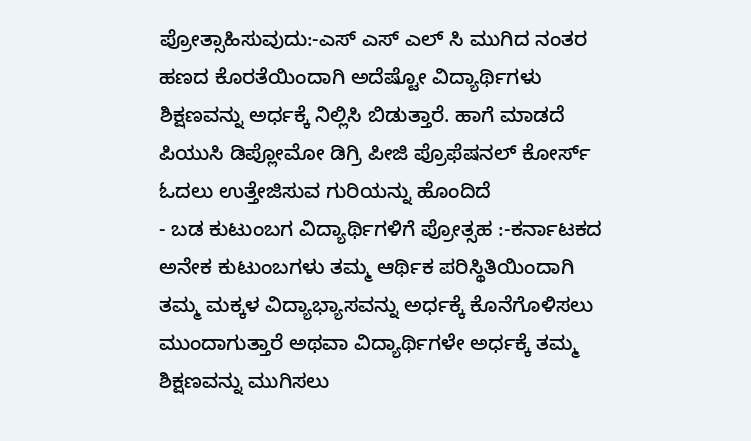ಪ್ರೋತ್ಸಾಹಿಸುವುದು:-ಎಸ್ ಎಸ್ ಎಲ್ ಸಿ ಮುಗಿದ ನಂತರ ಹಣದ ಕೊರತೆಯಿಂದಾಗಿ ಅದೆಷ್ಟೋ ವಿದ್ಯಾರ್ಥಿಗಳು ಶಿಕ್ಷಣವನ್ನು ಅರ್ಧಕ್ಕೆ ನಿಲ್ಲಿಸಿ ಬಿಡುತ್ತಾರೆ. ಹಾಗೆ ಮಾಡದೆ ಪಿಯುಸಿ ಡಿಪ್ಲೋಮೋ ಡಿಗ್ರಿ ಪೀಜಿ ಪ್ರೊಫೆಷನಲ್ ಕೋರ್ಸ್ ಓದಲು ಉತ್ತೇಜಿಸುವ ಗುರಿಯನ್ನು ಹೊಂದಿದೆ
- ಬಡ ಕುಟುಂಬಗ ವಿದ್ಯಾರ್ಥಿಗಳಿಗೆ ಪ್ರೋತ್ಸಹ :-ಕರ್ನಾಟಕದ ಅನೇಕ ಕುಟುಂಬಗಳು ತಮ್ಮ ಆರ್ಥಿಕ ಪರಿಸ್ಥಿತಿಯಿಂದಾಗಿ ತಮ್ಮ ಮಕ್ಕಳ ವಿದ್ಯಾಭ್ಯಾಸವನ್ನು ಅರ್ಧಕ್ಕೆ ಕೊನೆಗೊಳಿಸಲು ಮುಂದಾಗುತ್ತಾರೆ ಅಥವಾ ವಿದ್ಯಾರ್ಥಿಗಳೇ ಅರ್ಧಕ್ಕೆ ತಮ್ಮ ಶಿಕ್ಷಣವನ್ನು ಮುಗಿಸಲು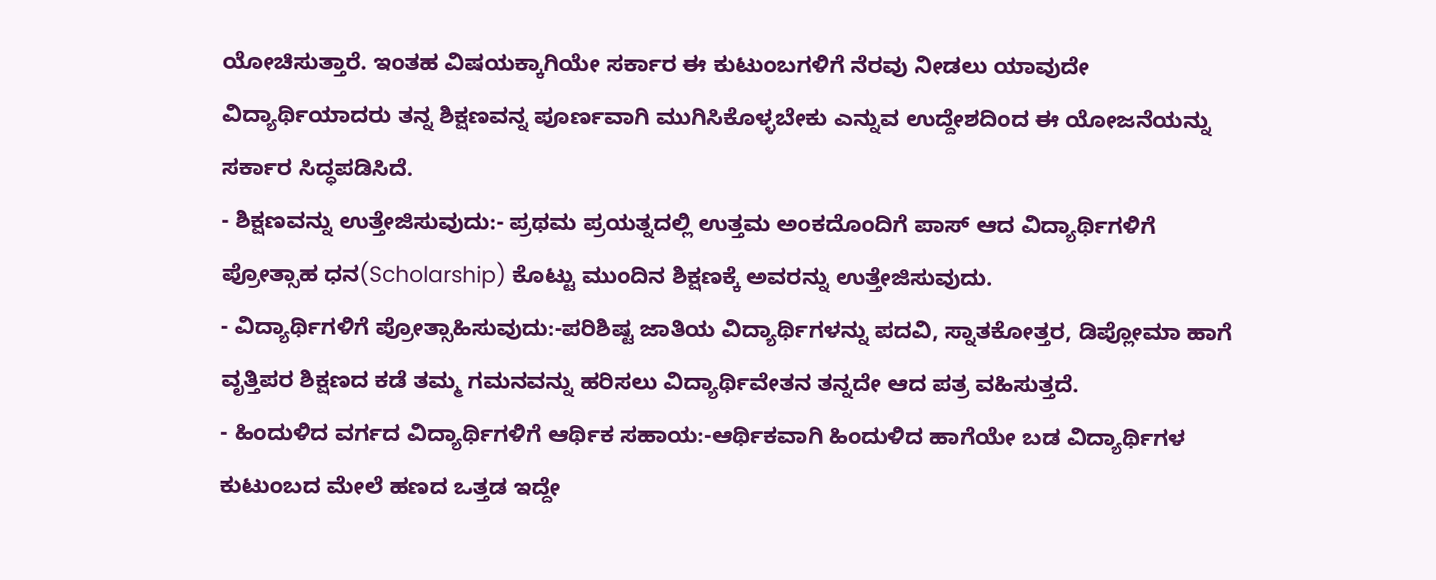ಯೋಚಿಸುತ್ತಾರೆ. ಇಂತಹ ವಿಷಯಕ್ಕಾಗಿಯೇ ಸರ್ಕಾರ ಈ ಕುಟುಂಬಗಳಿಗೆ ನೆರವು ನೀಡಲು ಯಾವುದೇ ವಿದ್ಯಾರ್ಥಿಯಾದರು ತನ್ನ ಶಿಕ್ಷಣವನ್ನ ಪೂರ್ಣವಾಗಿ ಮುಗಿಸಿಕೊಳ್ಳಬೇಕು ಎನ್ನುವ ಉದ್ದೇಶದಿಂದ ಈ ಯೋಜನೆಯನ್ನು ಸರ್ಕಾರ ಸಿದ್ಧಪಡಿಸಿದೆ.
- ಶಿಕ್ಷಣವನ್ನು ಉತ್ತೇಜಿಸುವುದು:- ಪ್ರಥಮ ಪ್ರಯತ್ನದಲ್ಲಿ ಉತ್ತಮ ಅಂಕದೊಂದಿಗೆ ಪಾಸ್ ಆದ ವಿದ್ಯಾರ್ಥಿಗಳಿಗೆ ಪ್ರೋತ್ಸಾಹ ಧನ(Scholarship) ಕೊಟ್ಟು ಮುಂದಿನ ಶಿಕ್ಷಣಕ್ಕೆ ಅವರನ್ನು ಉತ್ತೇಜಿಸುವುದು.
- ವಿದ್ಯಾರ್ಥಿಗಳಿಗೆ ಪ್ರೋತ್ಸಾಹಿಸುವುದು:-ಪರಿಶಿಷ್ಟ ಜಾತಿಯ ವಿದ್ಯಾರ್ಥಿಗಳನ್ನು ಪದವಿ, ಸ್ನಾತಕೋತ್ತರ, ಡಿಪ್ಲೋಮಾ ಹಾಗೆ ವೃತ್ತಿಪರ ಶಿಕ್ಷಣದ ಕಡೆ ತಮ್ಮ ಗಮನವನ್ನು ಹರಿಸಲು ವಿದ್ಯಾರ್ಥಿವೇತನ ತನ್ನದೇ ಆದ ಪತ್ರ ವಹಿಸುತ್ತದೆ.
- ಹಿಂದುಳಿದ ವರ್ಗದ ವಿದ್ಯಾರ್ಥಿಗಳಿಗೆ ಆರ್ಥಿಕ ಸಹಾಯ:-ಆರ್ಥಿಕವಾಗಿ ಹಿಂದುಳಿದ ಹಾಗೆಯೇ ಬಡ ವಿದ್ಯಾರ್ಥಿಗಳ ಕುಟುಂಬದ ಮೇಲೆ ಹಣದ ಒತ್ತಡ ಇದ್ದೇ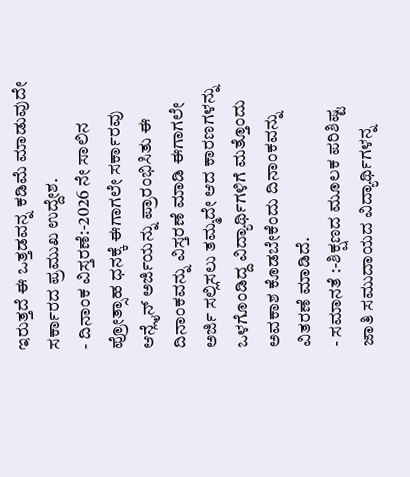ಇರುತ್ತದೆ ಈ ಒತ್ತಡವನ್ನ ಕಡಿಮೆ ಮಾಡುವುದೇ ಸರ್ಕಾರದ ಪ್ರಮುಖ ಉದ್ದೇಶ.
- ದಿನಾಂಕ ವಿಸ್ತರಣೆ:-2026 ನೇ ಸಾಲಿನ ಪ್ರೋತ್ಸಾಹ ಧನಕ್ಕೆ ಈಗಾಗಲೇ ಸರ್ಕಾರವು ಆನ್ಲೈನ್ ಅರ್ಜಿಯನ್ನು ಪ್ರಾರಂಭಿಸಿತು ಈ ದಿನಾಂಕವನ್ನು ವಿಸ್ತರಣೆ ಮಾಡಿ ಈಗಾಗಲೇ ಅರ್ಜಿ ಸಲ್ಲಿಸಲು ತಮ್ಮದೇ ಆದ ಕಾರಣಗಳನ್ನು ಒಳಗೊಂಡಿದ್ದ ವಿದ್ಯಾರ್ಥಿಗಳಿಗೆ ಮತ್ತೊಂದು ಅವಕಾಶ ಕೊಡಬೇಕೆಂದು ದಿನಾಂಕವನ್ನು ವಿತರಣೆ ಮಾಡಿದೆ.
- ಸಮಾನತೆ :-ಶಿಕ್ಷಣದ ಮೂಲಕ ಪರಿಶಿಷ್ಟ ಜಾತಿ ಸಮುದಾಯದ ವಿದ್ಯಾರ್ಥಿಗಳನ್ನ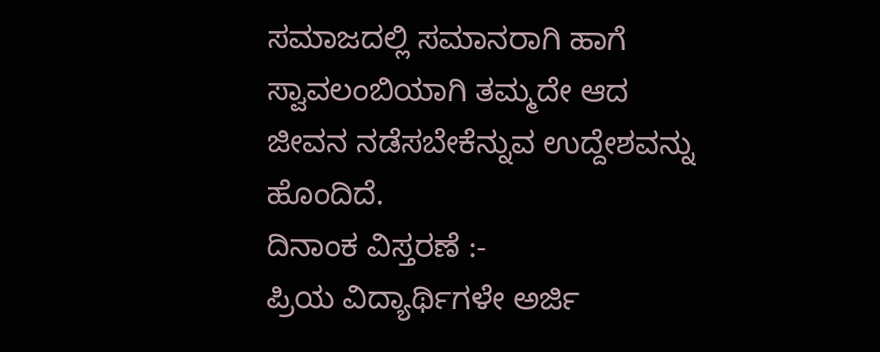ಸಮಾಜದಲ್ಲಿ ಸಮಾನರಾಗಿ ಹಾಗೆ ಸ್ವಾವಲಂಬಿಯಾಗಿ ತಮ್ಮದೇ ಆದ ಜೀವನ ನಡೆಸಬೇಕೆನ್ನುವ ಉದ್ದೇಶವನ್ನು ಹೊಂದಿದೆ.
ದಿನಾಂಕ ವಿಸ್ತರಣೆ :-
ಪ್ರಿಯ ವಿದ್ಯಾರ್ಥಿಗಳೇ ಅರ್ಜಿ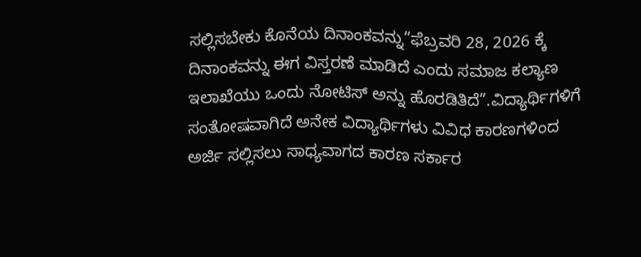ಸಲ್ಲಿಸಬೇಕು ಕೊನೆಯ ದಿನಾಂಕವನ್ನು“ಫೆಬ್ರವರಿ 28, 2026 ಕ್ಕೆ ದಿನಾಂಕವನ್ನು ಈಗ ವಿಸ್ತರಣೆ ಮಾಡಿದೆ ಎಂದು ಸಮಾಜ ಕಲ್ಯಾಣ ಇಲಾಖೆಯು ಒಂದು ನೋಟಿಸ್ ಅನ್ನು ಹೊರಡಿತಿದೆ”.ವಿದ್ಯಾರ್ಥಿಗಳಿಗೆ ಸಂತೋಷವಾಗಿದೆ ಅನೇಕ ವಿದ್ಯಾರ್ಥಿಗಳು ವಿವಿಧ ಕಾರಣಗಳಿಂದ ಅರ್ಜಿ ಸಲ್ಲಿಸಲು ಸಾಧ್ಯವಾಗದ ಕಾರಣ ಸರ್ಕಾರ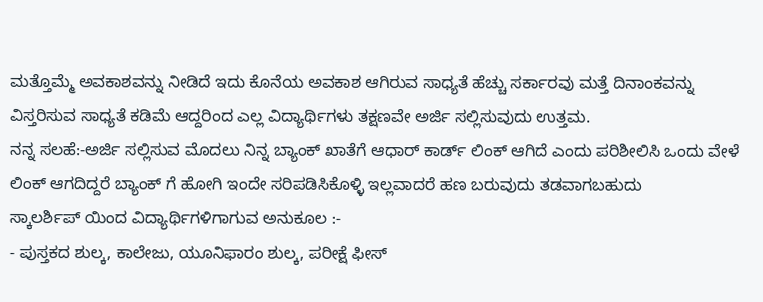ಮತ್ತೊಮ್ಮೆ ಅವಕಾಶವನ್ನು ನೀಡಿದೆ ಇದು ಕೊನೆಯ ಅವಕಾಶ ಆಗಿರುವ ಸಾಧ್ಯತೆ ಹೆಚ್ಚು ಸರ್ಕಾರವು ಮತ್ತೆ ದಿನಾಂಕವನ್ನು ವಿಸ್ತರಿಸುವ ಸಾಧ್ಯತೆ ಕಡಿಮೆ ಆದ್ದರಿಂದ ಎಲ್ಲ ವಿದ್ಯಾರ್ಥಿಗಳು ತಕ್ಷಣವೇ ಅರ್ಜಿ ಸಲ್ಲಿಸುವುದು ಉತ್ತಮ.
ನನ್ನ ಸಲಹೆ:-ಅರ್ಜಿ ಸಲ್ಲಿಸುವ ಮೊದಲು ನಿನ್ನ ಬ್ಯಾಂಕ್ ಖಾತೆಗೆ ಆಧಾರ್ ಕಾರ್ಡ್ ಲಿಂಕ್ ಆಗಿದೆ ಎಂದು ಪರಿಶೀಲಿಸಿ ಒಂದು ವೇಳೆ ಲಿಂಕ್ ಆಗದಿದ್ದರೆ ಬ್ಯಾಂಕ್ ಗೆ ಹೋಗಿ ಇಂದೇ ಸರಿಪಡಿಸಿಕೊಳ್ಳಿ ಇಲ್ಲವಾದರೆ ಹಣ ಬರುವುದು ತಡವಾಗಬಹುದು
ಸ್ಕಾಲರ್ಶಿಪ್ ಯಿಂದ ವಿದ್ಯಾರ್ಥಿಗಳಿಗಾಗುವ ಅನುಕೂಲ :-
- ಪುಸ್ತಕದ ಶುಲ್ಕ, ಕಾಲೇಜು, ಯೂನಿಫಾರಂ ಶುಲ್ಕ, ಪರೀಕ್ಷೆ ಫೀಸ್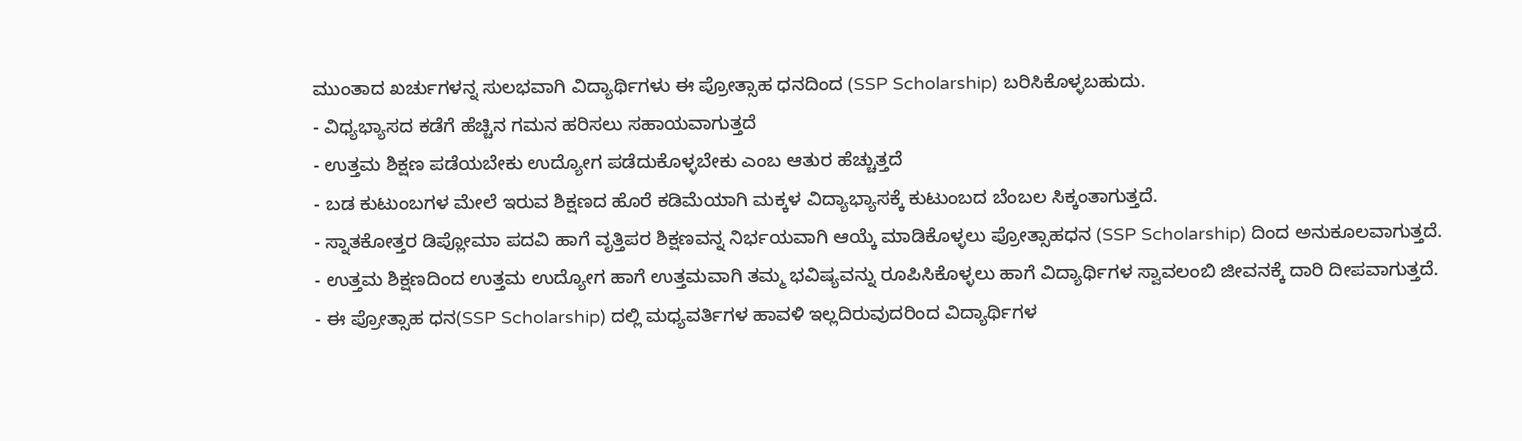ಮುಂತಾದ ಖರ್ಚುಗಳನ್ನ ಸುಲಭವಾಗಿ ವಿದ್ಯಾರ್ಥಿಗಳು ಈ ಪ್ರೋತ್ಸಾಹ ಧನದಿಂದ (SSP Scholarship) ಬರಿಸಿಕೊಳ್ಳಬಹುದು.
- ವಿಧ್ಯಭ್ಯಾಸದ ಕಡೆಗೆ ಹೆಚ್ಚಿನ ಗಮನ ಹರಿಸಲು ಸಹಾಯವಾಗುತ್ತದೆ
- ಉತ್ತಮ ಶಿಕ್ಷಣ ಪಡೆಯಬೇಕು ಉದ್ಯೋಗ ಪಡೆದುಕೊಳ್ಳಬೇಕು ಎಂಬ ಆತುರ ಹೆಚ್ಚುತ್ತದೆ
- ಬಡ ಕುಟುಂಬಗಳ ಮೇಲೆ ಇರುವ ಶಿಕ್ಷಣದ ಹೊರೆ ಕಡಿಮೆಯಾಗಿ ಮಕ್ಕಳ ವಿದ್ಯಾಭ್ಯಾಸಕ್ಕೆ ಕುಟುಂಬದ ಬೆಂಬಲ ಸಿಕ್ಕಂತಾಗುತ್ತದೆ.
- ಸ್ನಾತಕೋತ್ತರ ಡಿಪ್ಲೋಮಾ ಪದವಿ ಹಾಗೆ ವೃತ್ತಿಪರ ಶಿಕ್ಷಣವನ್ನ ನಿರ್ಭಯವಾಗಿ ಆಯ್ಕೆ ಮಾಡಿಕೊಳ್ಳಲು ಪ್ರೋತ್ಸಾಹಧನ (SSP Scholarship) ದಿಂದ ಅನುಕೂಲವಾಗುತ್ತದೆ.
- ಉತ್ತಮ ಶಿಕ್ಷಣದಿಂದ ಉತ್ತಮ ಉದ್ಯೋಗ ಹಾಗೆ ಉತ್ತಮವಾಗಿ ತಮ್ಮ ಭವಿಷ್ಯವನ್ನು ರೂಪಿಸಿಕೊಳ್ಳಲು ಹಾಗೆ ವಿದ್ಯಾರ್ಥಿಗಳ ಸ್ವಾವಲಂಬಿ ಜೀವನಕ್ಕೆ ದಾರಿ ದೀಪವಾಗುತ್ತದೆ.
- ಈ ಪ್ರೋತ್ಸಾಹ ಧನ(SSP Scholarship) ದಲ್ಲಿ ಮಧ್ಯವರ್ತಿಗಳ ಹಾವಳಿ ಇಲ್ಲದಿರುವುದರಿಂದ ವಿದ್ಯಾರ್ಥಿಗಳ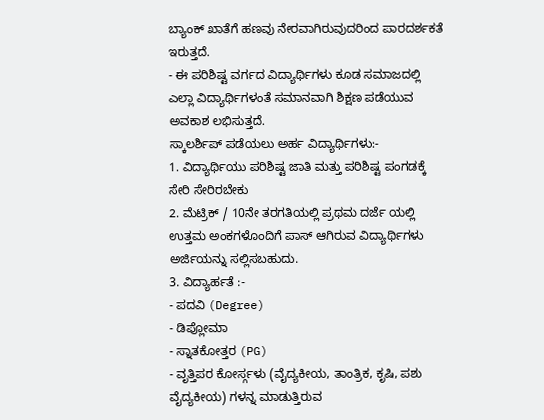ಬ್ಯಾಂಕ್ ಖಾತೆಗೆ ಹಣವು ನೇರವಾಗಿರುವುದರಿಂದ ಪಾರದರ್ಶಕತೆ ಇರುತ್ತದೆ.
- ಈ ಪರಿಶಿಷ್ಟ ವರ್ಗದ ವಿದ್ಯಾರ್ಥಿಗಳು ಕೂಡ ಸಮಾಜದಲ್ಲಿ ಎಲ್ಲಾ ವಿದ್ಯಾರ್ಥಿಗಳಂತೆ ಸಮಾನವಾಗಿ ಶಿಕ್ಷಣ ಪಡೆಯುವ ಅವಕಾಶ ಲಭಿಸುತ್ತದೆ.
ಸ್ಕಾಲರ್ಶಿಪ್ ಪಡೆಯಲು ಅರ್ಹ ವಿದ್ಯಾರ್ಥಿಗಳು:-
1. ವಿದ್ಯಾರ್ಥಿಯು ಪರಿಶಿಷ್ಟ ಜಾತಿ ಮತ್ತು ಪರಿಶಿಷ್ಟ ಪಂಗಡಕ್ಕೆ ಸೇರಿ ಸೇರಿರಬೇಕು
2. ಮೆಟ್ರಿಕ್ / 10ನೇ ತರಗತಿಯಲ್ಲಿ ಪ್ರಥಮ ದರ್ಜೆ ಯಲ್ಲಿ ಉತ್ತಮ ಅಂಕಗಳೊಂದಿಗೆ ಪಾಸ್ ಆಗಿರುವ ವಿದ್ಯಾರ್ಥಿಗಳು ಅರ್ಜಿಯನ್ನು ಸಲ್ಲಿಸಬಹುದು.
3. ವಿದ್ಯಾರ್ಹತೆ :-
- ಪದವಿ (Degree)
- ಡಿಪ್ಲೋಮಾ
- ಸ್ನಾತಕೋತ್ತರ (PG)
- ವೃತ್ತಿಪರ ಕೋರ್ಸ್ಗಳು (ವೈದ್ಯಕೀಯ, ತಾಂತ್ರಿಕ, ಕೃಷಿ, ಪಶು ವೈದ್ಯಕೀಯ) ಗಳನ್ನ ಮಾಡುತ್ತಿರುವ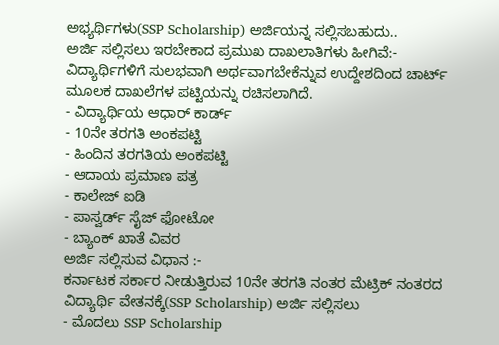ಅಭ್ಯರ್ಥಿಗಳು(SSP Scholarship) ಅರ್ಜಿಯನ್ನ ಸಲ್ಲಿಸಬಹುದು..
ಅರ್ಜಿ ಸಲ್ಲಿಸಲು ಇರಬೇಕಾದ ಪ್ರಮುಖ ದಾಖಲಾತಿಗಳು ಹೀಗಿವೆ:-
ವಿದ್ಯಾರ್ಥಿಗಳಿಗೆ ಸುಲಭವಾಗಿ ಅರ್ಥವಾಗಬೇಕೆನ್ನುವ ಉದ್ದೇಶದಿಂದ ಚಾರ್ಟ್ ಮೂಲಕ ದಾಖಲೆಗಳ ಪಟ್ಟಿಯನ್ನು ರಚಿಸಲಾಗಿದೆ.
- ವಿದ್ಯಾರ್ಥಿಯ ಆಧಾರ್ ಕಾರ್ಡ್
- 10ನೇ ತರಗತಿ ಅಂಕಪಟ್ಟಿ
- ಹಿಂದಿನ ತರಗತಿಯ ಅಂಕಪಟ್ಟಿ
- ಆದಾಯ ಪ್ರಮಾಣ ಪತ್ರ
- ಕಾಲೇಜ್ ಐಡಿ
- ಪಾಸ್ವರ್ಡ್ ಸೈಜ್ ಫೋಟೋ
- ಬ್ಯಾಂಕ್ ಖಾತೆ ವಿವರ
ಅರ್ಜಿ ಸಲ್ಲಿಸುವ ವಿಧಾನ :-
ಕರ್ನಾಟಕ ಸರ್ಕಾರ ನೀಡುತ್ತಿರುವ 10ನೇ ತರಗತಿ ನಂತರ ಮೆಟ್ರಿಕ್ ನಂತರದ ವಿದ್ಯಾರ್ಥಿ ವೇತನಕ್ಕೆ(SSP Scholarship) ಅರ್ಜಿ ಸಲ್ಲಿಸಲು
- ಮೊದಲು SSP Scholarship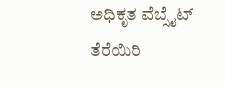ಅಧಿಕೃತ ವೆಬ್ಸೈಟ್ ತೆರೆಯಿರಿ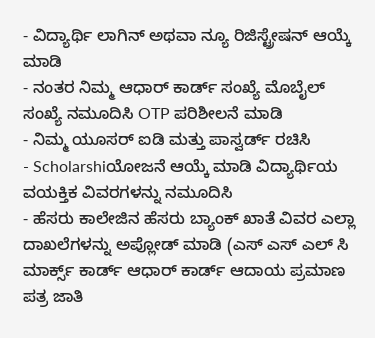- ವಿದ್ಯಾರ್ಥಿ ಲಾಗಿನ್ ಅಥವಾ ನ್ಯೂ ರಿಜಿಸ್ಟ್ರೇಷನ್ ಆಯ್ಕೆ ಮಾಡಿ
- ನಂತರ ನಿಮ್ಮ ಆಧಾರ್ ಕಾರ್ಡ್ ಸಂಖ್ಯೆ ಮೊಬೈಲ್ ಸಂಖ್ಯೆ ನಮೂದಿಸಿ OTP ಪರಿಶೀಲನೆ ಮಾಡಿ
- ನಿಮ್ಮ ಯೂಸರ್ ಐಡಿ ಮತ್ತು ಪಾಸ್ವರ್ಡ್ ರಚಿಸಿ
- Scholarshiಯೋಜನೆ ಆಯ್ಕೆ ಮಾಡಿ ವಿದ್ಯಾರ್ಥಿಯ ವಯಕ್ತಿಕ ವಿವರಗಳನ್ನು ನಮೂದಿಸಿ
- ಹೆಸರು ಕಾಲೇಜಿನ ಹೆಸರು ಬ್ಯಾಂಕ್ ಖಾತೆ ವಿವರ ಎಲ್ಲಾ ದಾಖಲೆಗಳನ್ನು ಅಪ್ಲೋಡ್ ಮಾಡಿ (ಎಸ್ ಎಸ್ ಎಲ್ ಸಿ ಮಾರ್ಕ್ಸ್ ಕಾರ್ಡ್ ಆಧಾರ್ ಕಾರ್ಡ್ ಆದಾಯ ಪ್ರಮಾಣ ಪತ್ರ ಜಾತಿ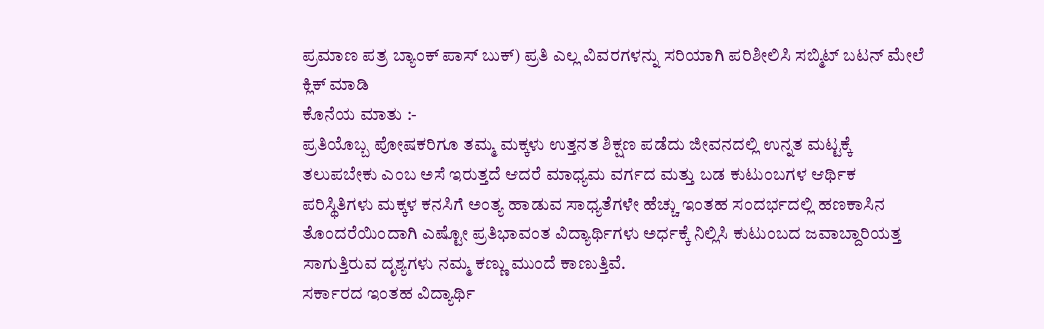ಪ್ರಮಾಣ ಪತ್ರ ಬ್ಯಾಂಕ್ ಪಾಸ್ ಬುಕ್) ಪ್ರತಿ ಎಲ್ಲ ವಿವರಗಳನ್ನು ಸರಿಯಾಗಿ ಪರಿಶೀಲಿಸಿ ಸಬ್ಮಿಟ್ ಬಟನ್ ಮೇಲೆ ಕ್ಲಿಕ್ ಮಾಡಿ
ಕೊನೆಯ ಮಾತು :-
ಪ್ರತಿಯೊಬ್ಬ ಪೋಷಕರಿಗೂ ತಮ್ಮ ಮಕ್ಕಳು ಉತ್ತನತ ಶಿಕ್ಷಣ ಪಡೆದು ಜೀವನದಲ್ಲಿ ಉನ್ನತ ಮಟ್ಟಕ್ಕೆ ತಲುಪಬೇಕು ಎಂಬ ಅಸೆ ಇರುತ್ತದೆ ಆದರೆ ಮಾಧ್ಯಮ ವರ್ಗದ ಮತ್ತು ಬಡ ಕುಟುಂಬಗಳ ಆರ್ಥಿಕ ಪರಿಸ್ಥಿತಿಗಳು ಮಕ್ಕಳ ಕನಸಿಗೆ ಅಂತ್ಯ ಹಾಡುವ ಸಾಧ್ಯತೆಗಳೇ ಹೆಚ್ಚು ಇಂತಹ ಸಂದರ್ಭದಲ್ಲಿ ಹಣಕಾಸಿನ ತೊಂದರೆಯಿಂದಾಗಿ ಎಷ್ಟೋ ಪ್ರತಿಭಾವಂತ ವಿದ್ಯಾರ್ಥಿಗಳು ಅರ್ಧಕ್ಕೆ ನಿಲ್ಲಿಸಿ ಕುಟುಂಬದ ಜವಾಬ್ದಾರಿಯತ್ತ ಸಾಗುತ್ತಿರುವ ದೃಶ್ಯಗಳು ನಮ್ಮ ಕಣ್ಣು ಮುಂದೆ ಕಾಣುತ್ತಿವೆ.
ಸರ್ಕಾರದ ಇಂತಹ ವಿದ್ಯಾರ್ಥಿ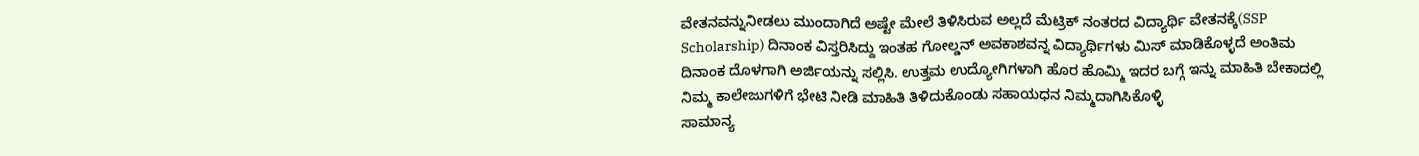ವೇತನವನ್ನುನೀಡಲು ಮುಂದಾಗಿದೆ ಅಷ್ಟೇ ಮೇಲೆ ತಿಳಿಸಿರುವ ಅಲ್ಲದೆ ಮೆಟ್ರಿಕ್ ನಂತರದ ವಿದ್ಯಾರ್ಥಿ ವೇತನಕ್ಕೆ(SSP Scholarship) ದಿನಾಂಕ ವಿಸ್ತರಿಸಿದ್ದು ಇಂತಹ ಗೋಲ್ಡನ್ ಅವಕಾಶವನ್ನ ವಿದ್ಯಾರ್ಥಿಗಳು ಮಿಸ್ ಮಾಡಿಕೊಳ್ಳದೆ ಅಂತಿಮ ದಿನಾಂಕ ದೊಳಗಾಗಿ ಅರ್ಜಿಯನ್ನು ಸಲ್ಲಿಸಿ. ಉತ್ತಮ ಉದ್ಯೋಗಿಗಳಾಗಿ ಹೊರ ಹೊಮ್ಮಿ ಇದರ ಬಗ್ಗೆ ಇನ್ನು ಮಾಹಿತಿ ಬೇಕಾದಲ್ಲಿ ನಿಮ್ಮ ಕಾಲೇಜುಗಳಿಗೆ ಭೇಟಿ ನೀಡಿ ಮಾಹಿತಿ ತಿಳಿದುಕೊಂಡು ಸಹಾಯಧನ ನಿಮ್ಮದಾಗಿಸಿಕೊಳ್ಳಿ
ಸಾಮಾನ್ಯ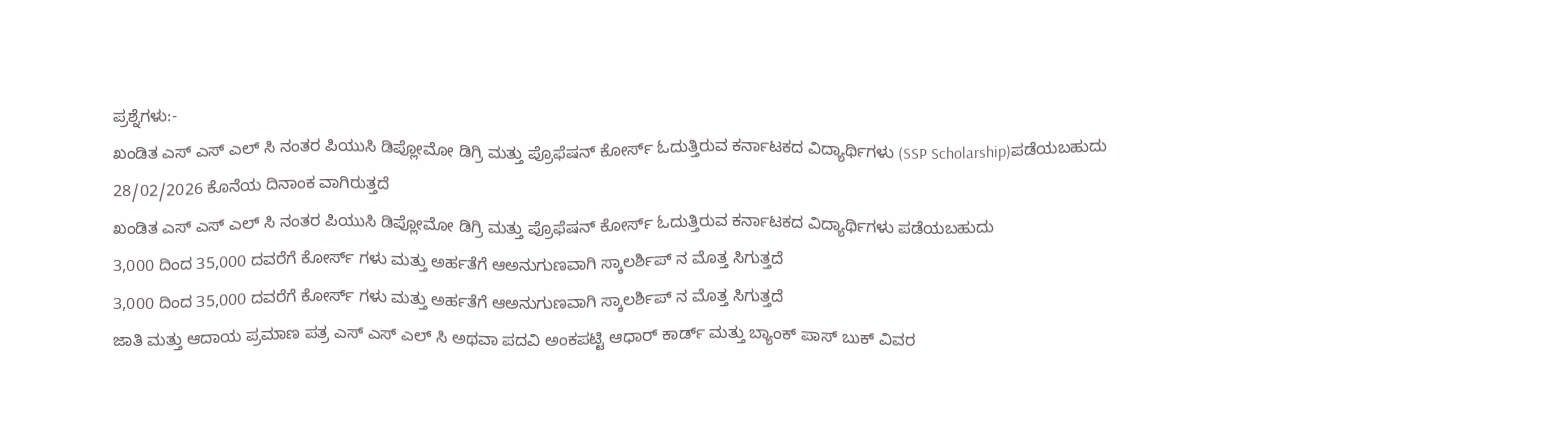ಪ್ರಶ್ನೆಗಳು:-
ಖಂಡಿತ ಎಸ್ ಎಸ್ ಎಲ್ ಸಿ ನಂತರ ಪಿಯುಸಿ ಡಿಪ್ಲೋಮೋ ಡಿಗ್ರಿ ಮತ್ತು ಪ್ರೊಫೆಷನ್ ಕೋರ್ಸ್ ಓದುತ್ತಿರುವ ಕರ್ನಾಟಕದ ವಿದ್ಯಾರ್ಥಿಗಳು (SSP Scholarship)ಪಡೆಯಬಹುದು
28/02/2026 ಕೊನೆಯ ದಿನಾಂಕ ವಾಗಿರುತ್ತದೆ
ಖಂಡಿತ ಎಸ್ ಎಸ್ ಎಲ್ ಸಿ ನಂತರ ಪಿಯುಸಿ ಡಿಪ್ಲೋಮೋ ಡಿಗ್ರಿ ಮತ್ತು ಪ್ರೊಫೆಷನ್ ಕೋರ್ಸ್ ಓದುತ್ತಿರುವ ಕರ್ನಾಟಕದ ವಿದ್ಯಾರ್ಥಿಗಳು ಪಡೆಯಬಹುದು
3,000 ದಿಂದ 35,000 ದವರೆಗೆ ಕೋರ್ಸ್ ಗಳು ಮತ್ತು ಅರ್ಹತೆಗೆ ಆಅನುಗುಣವಾಗಿ ಸ್ಕಾಲರ್ಶಿಪ್ ನ ಮೊತ್ತ ಸಿಗುತ್ತದೆ
3,000 ದಿಂದ 35,000 ದವರೆಗೆ ಕೋರ್ಸ್ ಗಳು ಮತ್ತು ಅರ್ಹತೆಗೆ ಆಅನುಗುಣವಾಗಿ ಸ್ಕಾಲರ್ಶಿಪ್ ನ ಮೊತ್ತ ಸಿಗುತ್ತದೆ
ಜಾತಿ ಮತ್ತು ಆದಾಯ ಪ್ರಮಾಣ ಪತ್ರ ಎಸ್ ಎಸ್ ಎಲ್ ಸಿ ಅಥವಾ ಪದವಿ ಅಂಕಪಟ್ಟಿ ಆಧಾರ್ ಕಾರ್ಡ್ ಮತ್ತು ಬ್ಯಾಂಕ್ ಪಾಸ್ ಬುಕ್ ವಿವರ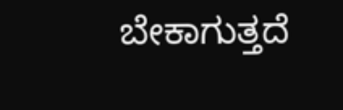ಬೇಕಾಗುತ್ತದೆ